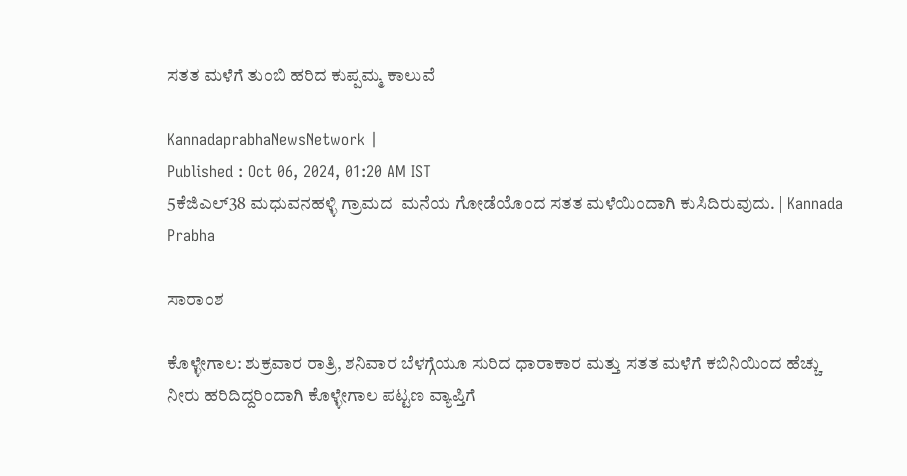ಸತತ ಮಳೆಗೆ ತುಂಬಿ ಹರಿದ ಕುಪ್ಪಮ್ಮ ಕಾಲುವೆ

KannadaprabhaNewsNetwork |
Published : Oct 06, 2024, 01:20 AM IST
5ಕೆಜಿಎಲ್38 ಮಧುವನಹಳ್ಳಿ ಗ್ರಾಮದ  ಮನೆಯ ಗೋಡೆಯೊಂದ ಸತತ ಮಳೆಯಿಂದಾಗಿ ಕುಸಿದಿರುವುದು. | Kannada Prabha

ಸಾರಾಂಶ

ಕೊಳ್ಳೇಗಾಲ: ಶುಕ್ರವಾರ ರಾತ್ರಿ, ಶನಿವಾರ ಬೆಳಗ್ಗೆಯೂ ಸುರಿದ ಧಾರಾಕಾರ ಮತ್ತು ಸತತ ಮಳೆಗೆ ಕಬಿನಿಯಿಂದ ಹೆಚ್ಚು ನೀರು ಹರಿದಿದ್ದರಿಂದಾಗಿ ಕೊಳ್ಳೇಗಾಲ ಪಟ್ಟಣ ವ್ಯಾಪ್ತಿಗೆ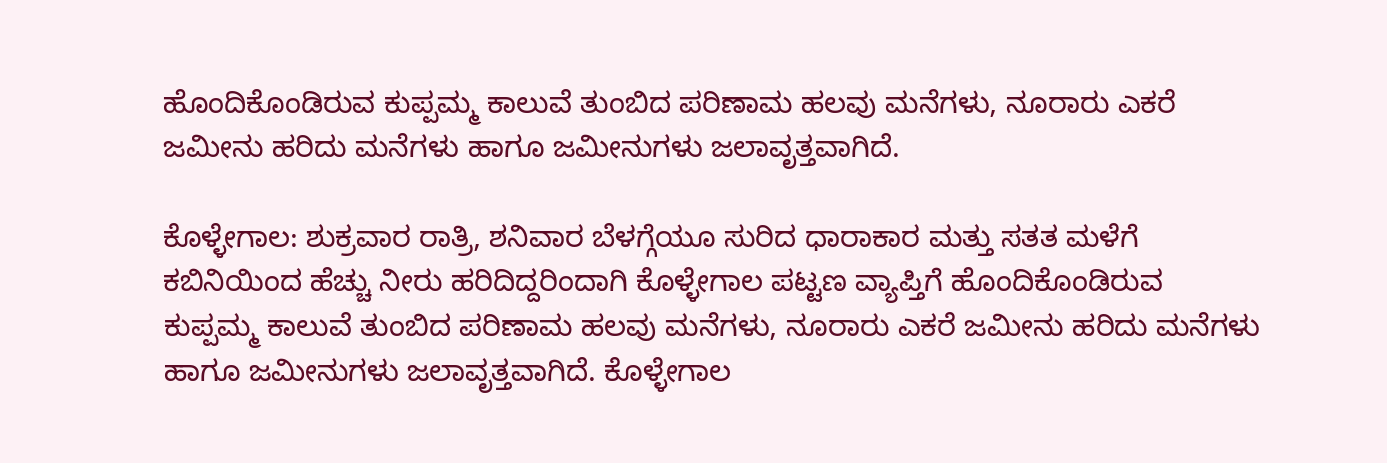ಹೊಂದಿಕೊಂಡಿರುವ ಕುಪ್ಪಮ್ಮ ಕಾಲುವೆ ತುಂಬಿದ ಪರಿಣಾಮ ಹಲವು ಮನೆಗಳು, ನೂರಾರು ಎಕರೆ ಜಮೀನು ಹರಿದು ಮನೆಗಳು ಹಾಗೂ ಜಮೀನುಗಳು ಜಲಾವೃತ್ತವಾಗಿದೆ.

ಕೊಳ್ಳೇಗಾಲ: ಶುಕ್ರವಾರ ರಾತ್ರಿ, ಶನಿವಾರ ಬೆಳಗ್ಗೆಯೂ ಸುರಿದ ಧಾರಾಕಾರ ಮತ್ತು ಸತತ ಮಳೆಗೆ ಕಬಿನಿಯಿಂದ ಹೆಚ್ಚು ನೀರು ಹರಿದಿದ್ದರಿಂದಾಗಿ ಕೊಳ್ಳೇಗಾಲ ಪಟ್ಟಣ ವ್ಯಾಪ್ತಿಗೆ ಹೊಂದಿಕೊಂಡಿರುವ ಕುಪ್ಪಮ್ಮ ಕಾಲುವೆ ತುಂಬಿದ ಪರಿಣಾಮ ಹಲವು ಮನೆಗಳು, ನೂರಾರು ಎಕರೆ ಜಮೀನು ಹರಿದು ಮನೆಗಳು ಹಾಗೂ ಜಮೀನುಗಳು ಜಲಾವೃತ್ತವಾಗಿದೆ. ಕೊಳ್ಳೇಗಾಲ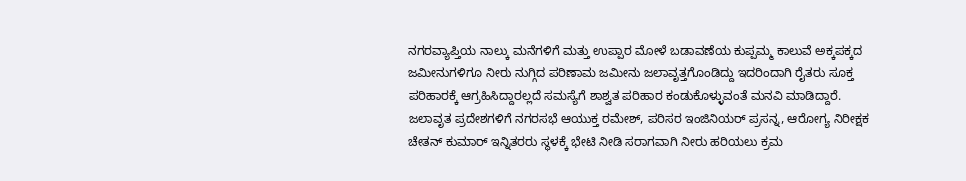ನಗರವ್ಯಾಪ್ತಿಯ ನಾಲ್ಕು ಮನೆಗಳಿಗೆ ಮತ್ತು ಉಪ್ಪಾರ ಮೋಳೆ ಬಡಾವಣೆಯ ಕುಪ್ಪಮ್ಮ ಕಾಲುವೆ ಅಕ್ಕಪಕ್ಕದ ಜಮೀನುಗಳಿಗೂ ನೀರು ನುಗ್ಗಿದ ಪರಿಣಾಮ ಜಮೀನು ಜಲಾವೃತ್ತಗೊಂಡಿದ್ದು ಇದರಿಂದಾಗಿ ರೈತರು ಸೂಕ್ತ ಪರಿಹಾರಕ್ಕೆ ಆಗ್ರಹಿಸಿದ್ದಾರಲ್ಲದೆ ಸಮಸ್ಯೆಗೆ ಶಾಶ್ವತ ಪರಿಹಾರ ಕಂಡುಕೊಳ್ಳುವಂತೆ ಮನವಿ ಮಾಡಿದ್ದಾರೆ. ಜಲಾವೃತ ಪ್ರದೇಶಗಳಿಗೆ ನಗರಸಭೆ ಆಯುಕ್ತ ರಮೇಶ್, ಪರಿಸರ ಇಂಜಿನಿಯರ್ ಪ್ರಸನ್ನ, ಆರೋಗ್ಯ ನಿರೀಕ್ಷಕ ಚೇತನ್ ಕುಮಾರ್ ಇನ್ನಿತರರು ಸ್ಥಳಕ್ಕೆ ಭೇಟಿ ನೀಡಿ ಸರಾಗವಾಗಿ ನೀರು ಹರಿಯಲು ಕ್ರಮ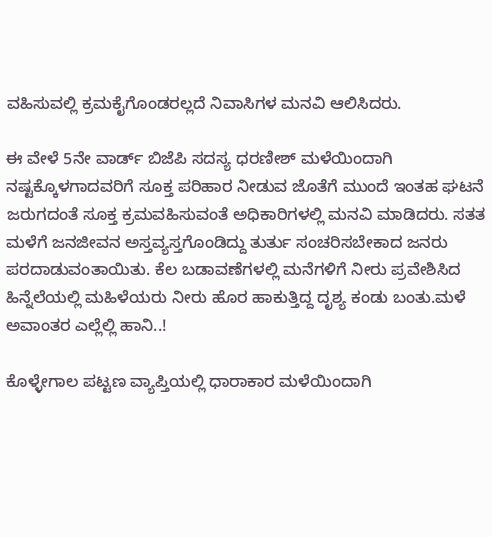ವಹಿಸುವಲ್ಲಿ ಕ್ರಮಕೈಗೊಂಡರಲ್ಲದೆ ನಿವಾಸಿಗಳ ಮನವಿ ಆಲಿಸಿದರು.

ಈ ವೇಳೆ 5ನೇ ವಾರ್ಡ್ ಬಿಜೆಪಿ ಸದಸ್ಯ ಧರಣೀಶ್ ಮಳೆಯಿಂದಾಗಿ ನಷ್ಟಕ್ಕೊಳಗಾದವರಿಗೆ ಸೂಕ್ತ ಪರಿಹಾರ ನೀಡುವ ಜೊತೆಗೆ ಮುಂದೆ ಇಂತಹ ಘಟನೆ ಜರುಗದಂತೆ ಸೂಕ್ತ ಕ್ರಮವಹಿಸುವಂತೆ ಅಧಿಕಾರಿಗಳಲ್ಲಿ ಮನವಿ ಮಾಡಿದರು. ಸತತ ಮಳೆಗೆ ಜನಜೀವನ ಅಸ್ತವ್ಯಸ್ತಗೊಂಡಿದ್ದು ತುರ್ತು ಸಂಚರಿಸಬೇಕಾದ ಜನರು ಪರದಾಡುವಂತಾಯಿತು. ಕೆಲ ಬಡಾವಣೆಗಳಲ್ಲಿ ಮನೆಗಳಿಗೆ ನೀರು ಪ್ರವೇಶಿಸಿದ ಹಿನ್ನೆಲೆಯಲ್ಲಿ ಮಹಿಳೆಯರು ನೀರು ಹೊರ ಹಾಕುತ್ತಿದ್ದ ದೃಶ್ಯ ಕಂಡು ಬಂತು.ಮಳೆ ಅವಾಂತರ ಎಲ್ಲೆಲ್ಲಿ ಹಾನಿ..!

ಕೊಳ್ಳೇಗಾಲ ಪಟ್ಟಣ ವ್ಯಾಪ್ತಿಯಲ್ಲಿ ಧಾರಾಕಾರ ಮಳೆಯಿಂದಾಗಿ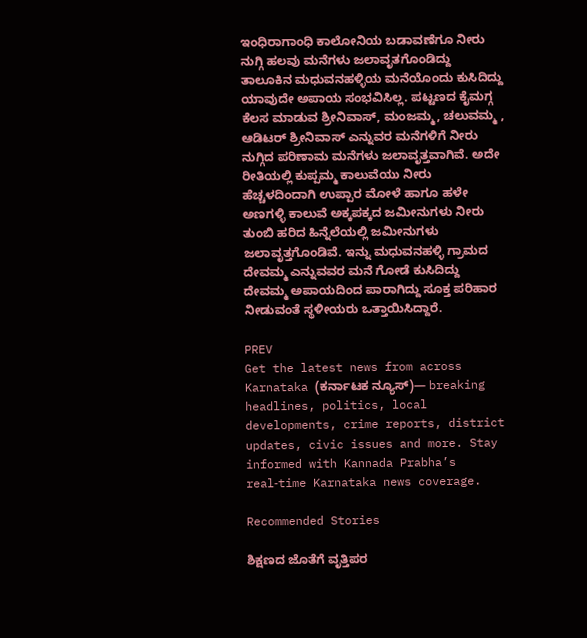ಇಂಧಿರಾಗಾಂಧಿ ಕಾಲೋನಿಯ ಬಡಾವಣೆಗೂ ನೀರು ನುಗ್ಗಿ ಹಲವು ಮನೆಗಳು ಜಲಾವೃತಗೊಂಡಿದ್ದು ತಾಲೂಕಿನ ಮಧುವನಹಳ್ಳಿಯ ಮನೆಯೊಂದು ಕುಸಿದಿದ್ದು ಯಾವುದೇ ಅಪಾಯ ಸಂಭವಿಸಿಲ್ಲ. ಪಟ್ಟಣದ ಕೈಮಗ್ಗ ಕೆಲಸ ಮಾಡುವ ಶ್ರೀನಿವಾಸ್, ಮಂಜಮ್ಮ, ಚಲುವಮ್ಮ , ಆಡಿಟರ್ ಶ್ರೀನಿವಾಸ್ ಎನ್ನುವರ ಮನೆಗಳಿಗೆ ನೀರು ನುಗ್ಗಿದ ಪರಿಣಾಮ ಮನೆಗಳು ಜಲಾವೃತ್ತವಾಗಿವೆ. ಅದೇ ರೀತಿಯಲ್ಲಿ ಕುಪ್ಪಮ್ಮ ಕಾಲುವೆಯು ನೀರು ಹೆಚ್ಚಳದಿಂದಾಗಿ ಉಪ್ಪಾರ ಮೋಳೆ ಹಾಗೂ ಹಳೇ ಅಣಗಳ್ಳಿ ಕಾಲುವೆ ಅಕ್ಕಪಕ್ಕದ ಜಮೀನುಗಳು ನೀರು ತುಂಬಿ ಹರಿದ ಹಿನ್ನೆಲೆಯಲ್ಲಿ ಜಮೀನುಗಳು ಜಲಾವೃತ್ತಗೊಂಡಿವೆ. ಇನ್ನು ಮಧುವನಹಳ್ಳಿ ಗ್ರಾಮದ ದೇವಮ್ಮ ಎನ್ನುವವರ ಮನೆ ಗೋಡೆ ಕುಸಿದಿದ್ದು ದೇವಮ್ಮ ಅಪಾಯದಿಂದ ಪಾರಾಗಿದ್ದು ಸೂಕ್ತ ಪರಿಹಾರ ನೀಡುವಂತೆ ಸ್ಥಳೀಯರು ಒತ್ತಾಯಿಸಿದ್ದಾರೆ.

PREV
Get the latest news from across Karnataka (ಕರ್ನಾಟಕ ನ್ಯೂಸ್)— breaking headlines, politics, local developments, crime reports, district updates, civic issues and more. Stay informed with Kannada Prabha’s real‑time Karnataka news coverage.

Recommended Stories

ಶಿಕ್ಷಣದ ಜೊತೆಗೆ ವೃತ್ತಿಪರ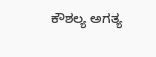ಕೌಶಲ್ಯ ಅಗತ್ಯ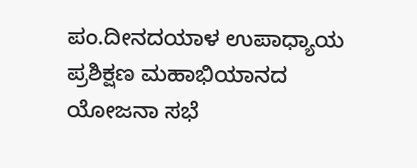ಪಂ.ದೀನದಯಾಳ ಉಪಾಧ್ಯಾಯ ಪ್ರಶಿಕ್ಷಣ ಮಹಾಭಿಯಾನದ ಯೋಜನಾ ಸಭೆ